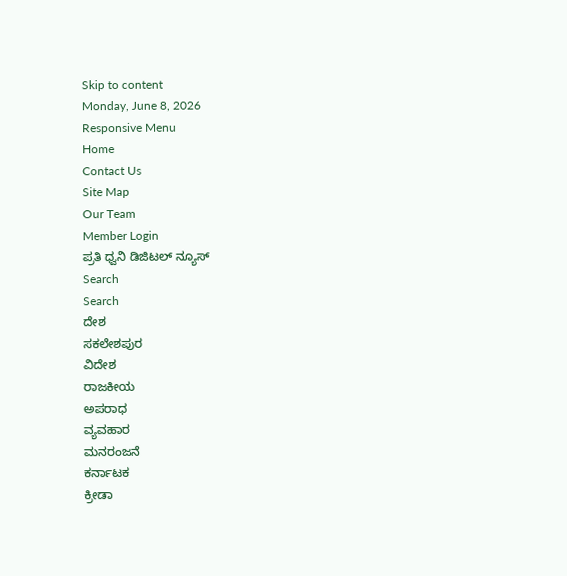Skip to content
Monday, June 8, 2026
Responsive Menu
Home
Contact Us
Site Map
Our Team
Member Login
ಪ್ರತಿ ಧ್ವನಿ ಡಿಜಿಟಲ್ ನ್ಯೂಸ್
Search
Search
ದೇಶ
ಸಕಲೇಶಪುರ
ವಿದೇಶ
ರಾಜಕೀಯ
ಅಪರಾಧ
ವ್ಯವಹಾರ
ಮನರಂಜನೆ
ಕರ್ನಾಟಕ
ಕ್ರೀಡಾ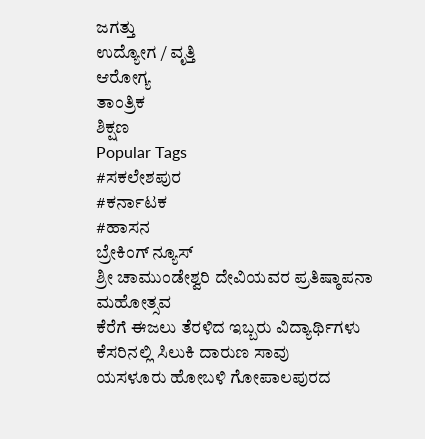ಜಗತ್ತು
ಉದ್ಯೋಗ / ವೃತ್ತಿ
ಆರೋಗ್ಯ
ತಾಂತ್ರಿಕ
ಶಿಕ್ಷಣ
Popular Tags
#ಸಕಲೇಶಪುರ
#ಕರ್ನಾಟಕ
#ಹಾಸನ
ಬ್ರೇಕಿಂಗ್ ನ್ಯೂಸ್
ಶ್ರೀ ಚಾಮುಂಡೇಶ್ವರಿ ದೇವಿಯವರ ಪ್ರತಿಷ್ಠಾಪನಾ ಮಹೋತ್ಸವ
ಕೆರೆಗೆ ಈಜಲು ತೆರಳಿದ ಇಬ್ಬರು ವಿದ್ಯಾರ್ಥಿಗಳು ಕೆಸರಿನಲ್ಲಿ ಸಿಲುಕಿ ದಾರುಣ ಸಾವು
ಯಸಳೂರು ಹೋಬಳಿ ಗೋಪಾಲಪುರದ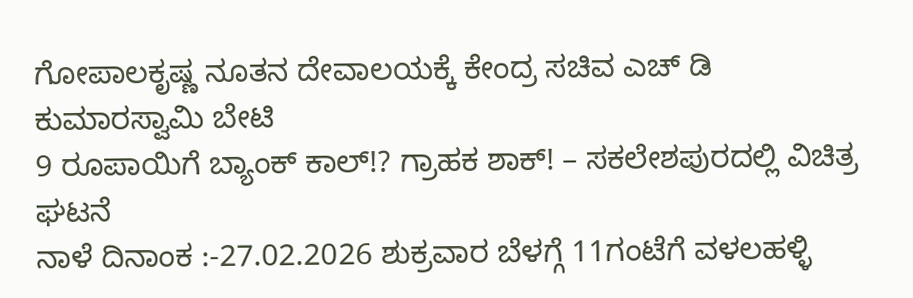ಗೋಪಾಲಕೃಷ್ಣ ನೂತನ ದೇವಾಲಯಕ್ಕೆ ಕೇಂದ್ರ ಸಚಿವ ಎಚ್ ಡಿ ಕುಮಾರಸ್ವಾಮಿ ಬೇಟಿ
9 ರೂಪಾಯಿಗೆ ಬ್ಯಾಂಕ್ ಕಾಲ್!? ಗ್ರಾಹಕ ಶಾಕ್! – ಸಕಲೇಶಪುರದಲ್ಲಿ ವಿಚಿತ್ರ ಘಟನೆ
ನಾಳೆ ದಿನಾಂಕ :-27.02.2026 ಶುಕ್ರವಾರ ಬೆಳಗ್ಗೆ 11ಗಂಟೆಗೆ ವಳಲಹಳ್ಳಿ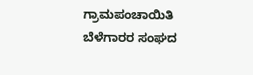ಗ್ರಾಮಪಂಚಾಯಿತಿ ಬೆಳೆಗಾರರ ಸಂಘದ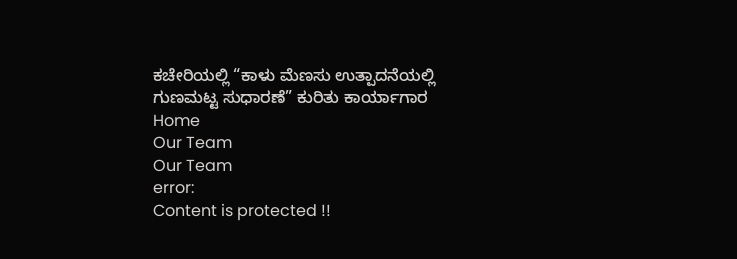ಕಚೇರಿಯಲ್ಲಿ “ಕಾಳು ಮೆಣಸು ಉತ್ಪಾದನೆಯಲ್ಲಿ ಗುಣಮಟ್ಟ ಸುಧಾರಣೆ” ಕುರಿತು ಕಾರ್ಯಾಗಾರ
Home
Our Team
Our Team
error:
Content is protected !!